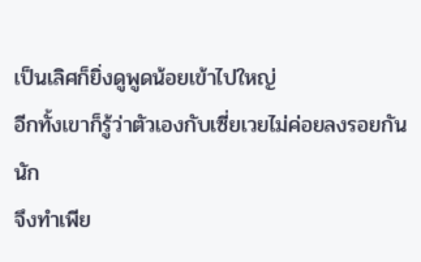เป็นเลิศก็ยิ่งดูพูดน้อยเข้าไปใหญ่
อีกทั้งเขาก็รู้ว่าตัวเองกับเซี่ยเวยไม่ค่อยลงรอยกันนัก
จึงทำเพีย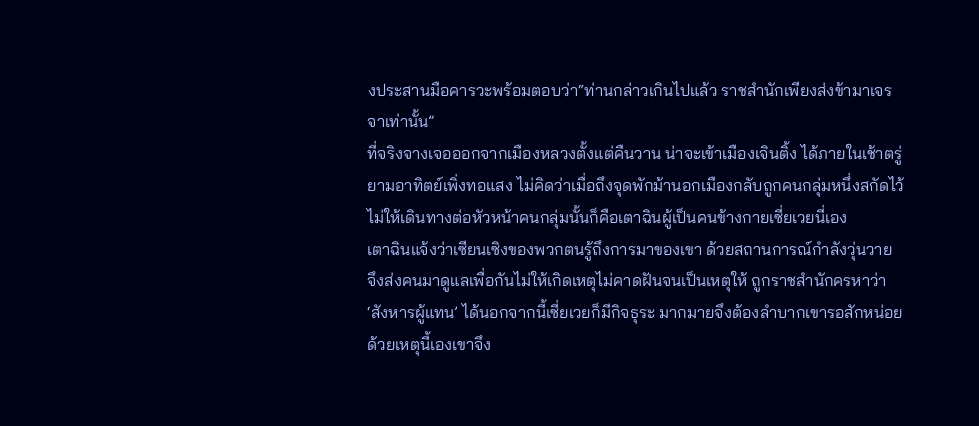งประสานมือคารวะพร้อมตอบว่า“ท่านกล่าวเกินไปแล้ว ราชสำนักเพียงส่งข้ามาเจรจาเท่านั้น”
ที่จริงจางเจอออกจากเมืองหลวงตั้งแต่คืนวาน น่าจะเข้าเมืองเจินติ้ง ได้ภายในเช้าตรู่ยามอาทิตย์เพิ่งทอแสง ไม่คิดว่าเมื่อถึงจุดพักม้านอกเมืองกลับถูกคนกลุ่มหนึ่งสกัดไว้ไม่ให้เดินทางต่อหัวหน้าคนกลุ่มนั้นก็คือเตาฉินผู้เป็นคนข้างกายเซี่ยเวยนี่เอง
เตาฉินแจ้งว่าเซียนเซิงของพวกตนรู้ถึงการมาของเขา ด้วยสถานการณ์กำลังวุ่นวาย จึงส่งคนมาดูแลเพื่อกันไม่ให้เกิดเหตุไม่คาดฝันจนเป็นเหตุให้ ถูกราชสำนักครหาว่า ‘สังหารผู้แทน’ ได้นอกจากนี้เซี่ยเวยก็มีกิจธุระ มากมายจึงต้องลำบากเขารอสักหน่อย
ด้วยเหตุนี้เองเขาจึง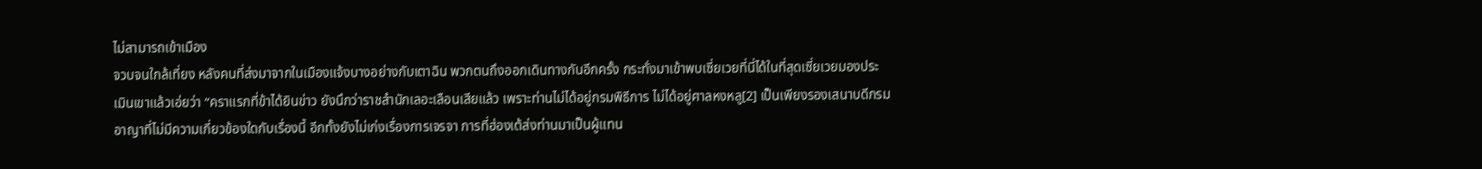ไม่สามารถเข้าเมือง
จวบจนใกล้เที่ยง หลังคนที่ส่งมาจากในเมืองแจ้งบางอย่างกับเตาฉิน พวกตนถึงออกเดินทางกันอีกครั้ง กระทั่งมาเข้าพบเซี่ยเวยที่นี่ได้ในที่สุดเซี่ยเวยมองประเมินเขาแล้วเอ่ยว่า “คราแรกที่ข้าได้ยินข่าว ยังนึกว่าราชสำนักเลอะเลือนเสียแล้ว เพราะท่านไม่ได้อยู่กรมพิธีการ ไม่ได้อยู่ศาลหงหลู[2] เป็นเพียงรองเสนาบดีกรมอาญาที่ไม่มีความเกี่ยวข้องใดกับเรื่องนี้ อีกทั้งยังไม่เก่งเรื่องการเจรจา การที่ฮ่องเต้ส่งท่านมาเป็นผู้แทน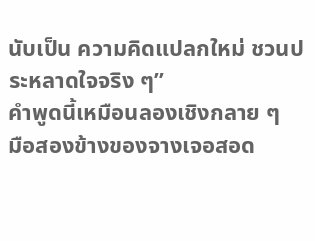นับเป็น ความคิดแปลกใหม่ ชวนประหลาดใจจริง ๆ”
คำพูดนี้เหมือนลองเชิงกลาย ๆ
มือสองข้างของจางเจอสอด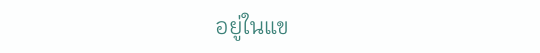อยู่ในแข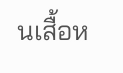นเสื้อห